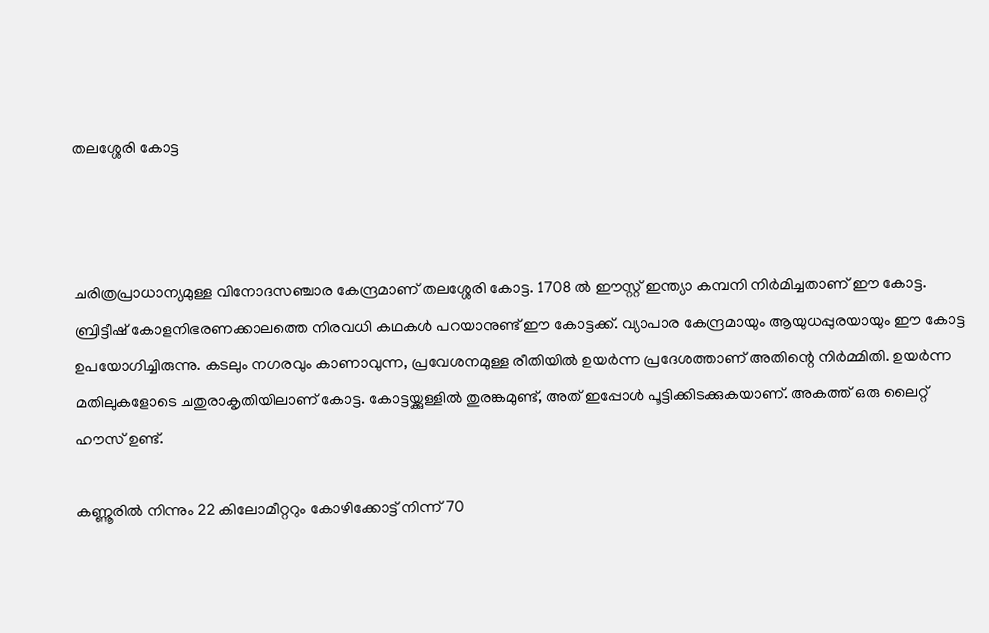തലശ്ശേരി കോട്ട



ചരിത്രപ്രാധാന്യമുള്ള വിനോദസഞ്ചാര കേന്ദ്രമാണ് തലശ്ശേരി കോട്ട. 1708 ല്‍ ഈസ്റ്റ് ഇന്ത്യാ കമ്പനി നിര്‍മിച്ചതാണ് ഈ കോട്ട. ബ്രിട്ടീഷ് കോളനിഭരണക്കാലത്തെ നിരവധി കഥകള്‍ പറയാനുണ്ട് ഈ കോട്ടക്ക്. വ്യാപാര കേന്ദ്രമായും ആയുധപ്പുരയായും ഈ കോട്ട ഉപയോഗിച്ചിരുന്നു. കടലും നഗരവും കാണാവുന്ന, പ്രവേശനമുള്ള രീതിയിൽ ഉയർന്ന പ്രദേശത്താണ് അതിന്റെ നിർമ്മിതി. ഉയർന്ന മതിലുകളോടെ ചതുരാകൃതിയിലാണ് കോട്ട. കോട്ടയ്ക്കുള്ളിൽ തുരങ്കമുണ്ട്, അത് ഇപ്പോൾ പൂട്ടിക്കിടക്കുകയാണ്. അകത്ത് ഒരു ലൈറ്റ് ഹൗസ് ഉണ്ട്.

കണ്ണൂരില്‍ നിന്നും 22 കിലോമീറ്ററും കോഴിക്കോട്ട് നിന്ന് 70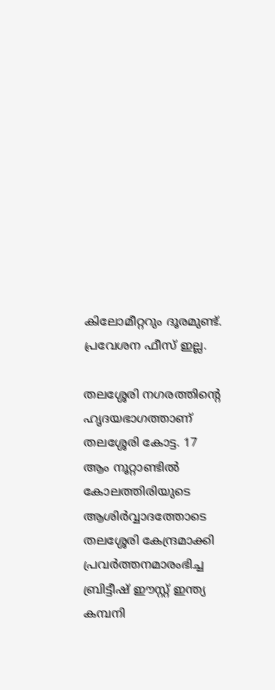കിലോമീറ്ററും ദൂരമുണ്ട്. പ്രവേശന ഫീസ് ഇല്ല.

തലശ്ശേരി നഗരത്തിന്റെ ഹൃദയഭാഗത്താണ് തലശ്ശേരി കോട്ട. 17 ആം നൂറ്റാണ്ടിൽ കോലത്തിരിയുടെ ആശിർവ്വാദത്തോടെ തലശ്ശേരി കേന്ദ്രമാക്കി പ്രവർത്തനമാരംഭിച്ച ബ്രിട്ടീഷ് ഈസ്റ്റ് ഇന്ത്യ കമ്പനി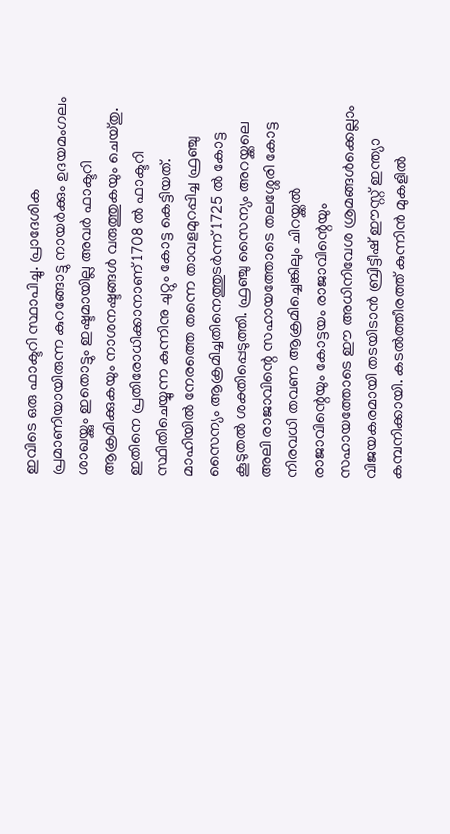ഇവിടെ ഒരു ഫാക്ടറി സ്ഥാപിച്ചു. പ്രാദേശിക പ്രമാണിയായിരുന്ന കുറങ്ങോട്ടു നായർക്കും ഉദയമംഗലം ശാഖയ്ക്കും ഇതൊട്ടും ഇഷ്ടമായില്ല അവർ ഫാക്ടറി ആക്രമിക്കുകയും നാശനഷ്ടങ്ങൾ വരുത്തുകയും ചെയ്തു. ഇതിനെ പ്രതിരോധിക്കാനാണ് 1708 ൽ ഫാക്ടറി സ്ഥിതിചെയ്യുന്ന കുന്നിനു ചുറ്റും കോട്ട കെട്ടിയത്. മാഹിയിൽ നേരത്തെ തന്നെ താവളമുറപ്പിച്ച ഫ്രഞ്ചു സൈന്യം ആക്രമിച്ചതിനെത്തുടർന്ന് 1725 ൽ കോട്ട കൂടുതൽ ശക്തിപ്പെടുത്തി. ഫ്രഞ്ചു സൈന്യം അറയ്ക്കലെ അലി രാജാവിന്റെ സഹായത്തോടെ തലശ്ശേരി കോട്ട നിരവധി തവണ ആക്രമിച്ചെങ്കിലും ചിറയ്ക്കൽ രാജാവിന്റെയും കോട്ടയം രാജാവിന്റെയും സഹായത്തോടെ ഈ അധിനിവേശ ശ്രമങ്ങൾക്കെല്ലാം വിജയകരമായി തടയിടാൻ ബ്രിട്ടീഷ് ഈസ്റ്റ് ഇന്ത്യാ കമ്പനിക്കായി. കടൽത്തീരത്ത് കുന്നിൻ മുകളിൽ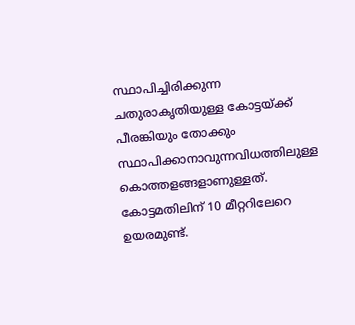സ്ഥാപിച്ചിരിക്കുന്ന ചതുരാകൃതിയുള്ള കോട്ടയ്ക്ക് പീരങ്കിയും തോക്കും സ്ഥാപിക്കാനാവുന്നവിധത്തിലുള്ള കൊത്തളങ്ങളാണുള്ളത്. കോട്ടമതിലിന് 10 മീറ്ററിലേറെ ഉയരമുണ്ട്.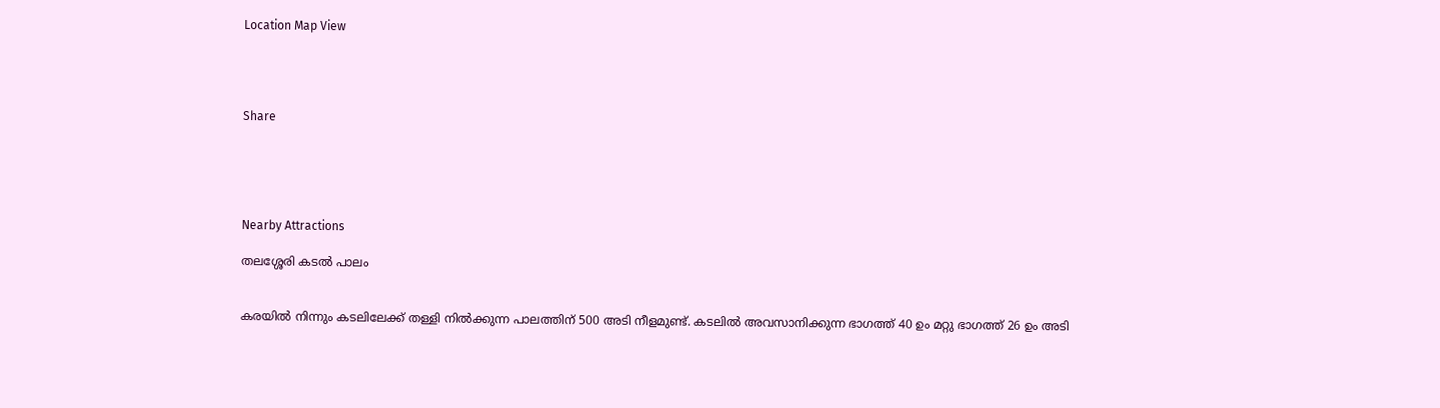Location Map View




Share





Nearby Attractions

തലശ്ശേരി കടൽ പാലം


കരയില്‍ നിന്നും കടലിലേക്ക് തള്ളി നില്‍ക്കുന്ന പാലത്തിന് 500 അടി നീളമുണ്ട്. കടലില്‍ അവസാനിക്കുന്ന ഭാഗത്ത് 40 ഉം മറ്റു ഭാഗത്ത് 26 ഉം അടി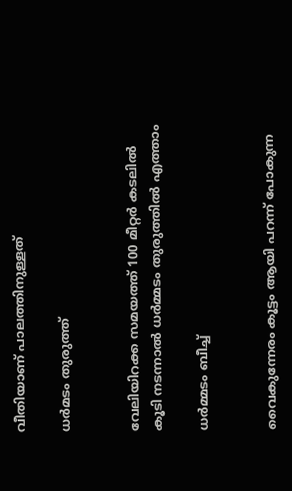വീതിയാണ് പാലത്തിനുള്ളത്

ധര്‍മടം തുരുത്ത്


വേലിയിറക്ക സമയത്ത് 100 മീറ്റർ കടലിൽ കൂടി നടന്നാൽ ധർമ്മടം തുരുത്തിൽ എത്താം

ധർമ്മടം ബീച്ച്


വൈകുന്നേരം കൂട്ടം ആയി പറന്ന് പോകുന്ന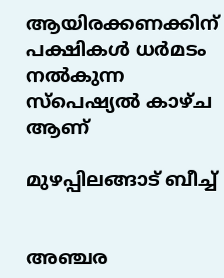ആയിരക്കണക്കിന് പക്ഷികൾ ധർമടം നൽകുന്ന സ്‌പെഷ്യൽ കാഴ്ച ആണ്

മുഴപ്പിലങ്ങാട് ബീച്ച്


അഞ്ചര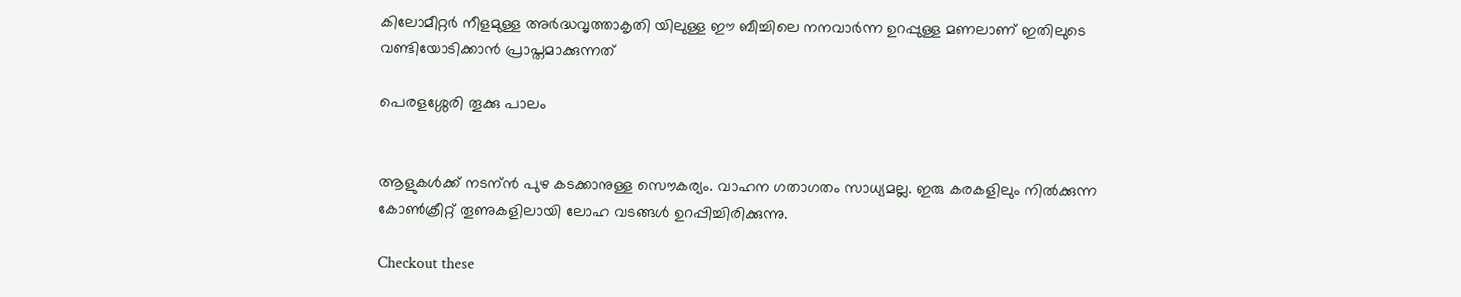കിലോമീറ്റർ നീളമുള്ള അർദ്ധവൃത്താകൃതി യിലുള്ള ഈ ബീച്ചിലെ നനവാർന്ന ഉറപ്പുള്ള മണലാണ് ഇതിലുടെ വണ്ടിയോടിക്കാൻ പ്രാപ്തമാക്കുന്നത്

പെരളശ്ശേരി തൂക്കു പാലം


ആളുകള്‍ക്ക് നടന്ന്‍ പുഴ കടക്കാനുള്ള സൌകര്യം. വാഹന ഗതാഗതം സാധ്യമല്ല. ഇരു കരകളിലും നില്‍ക്കുന്ന കോണ്‍ക്രീറ്റ് തൂണുകളിലായി ലോഹ വടങ്ങള്‍ ഉറപ്പിച്ചിരിക്കുന്നു.

Checkout these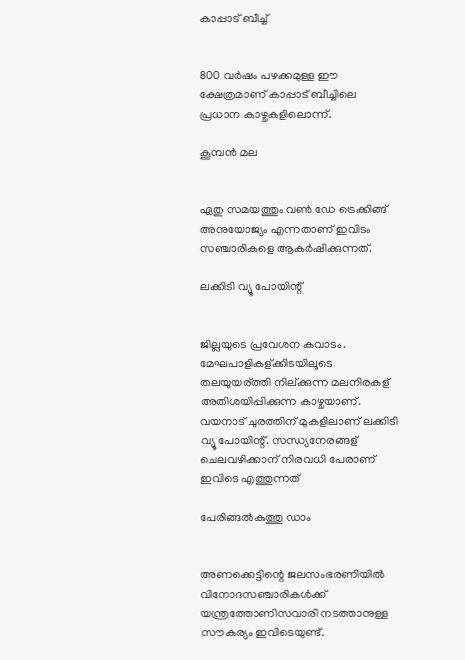കാപ്പാട് ബീച്ച്


800 വര്‍ഷം പഴക്കമുള്ള ഈ ക്ഷേത്രമാണ് കാപ്പാട് ബീച്ചിലെ പ്രധാന കാഴ്ചകളിലൊന്ന്.

കൂമ്പൻ മല


ഏതു സമയത്തും വൺ ഡേ ട്രെക്കിങ്ങ് അനുയോജ്യം എന്നതാണ് ഇവിടം സഞ്ചാരികളെ ആകർഷിക്കുന്നത്.

ലക്കിടി വ്യൂ പോയിന്റ്


ജില്ലയുടെ പ്രവേശന കവാടം. മേഘപാളികള്ക്കിടയിലൂടെ തലയുയര്ത്തി നില്ക്കുന്ന മലനിരകള് അതിശയിപ്പിക്കുന്ന കാഴ്ചയാണ്. വയനാട് ചുരത്തിന് മുകളിലാണ് ലക്കിടി വ്യൂ പോയിന്റ്. സന്ധ്യനേരങ്ങള് ചെലവഴിക്കാന് നിരവധി പേരാണ് ഇവിടെ എത്തുന്നത്

പേരിങ്ങൽകുത്തു ഡാം


അണക്കെട്ടിന്റെ ജലസംഭരണിയിൽ വിനോദസഞ്ചാരികൾക്ക് യന്ത്രത്തോണിസവാരി നടത്താനുള്ള സൗകര്യം ഇവിടെയുണ്ട്.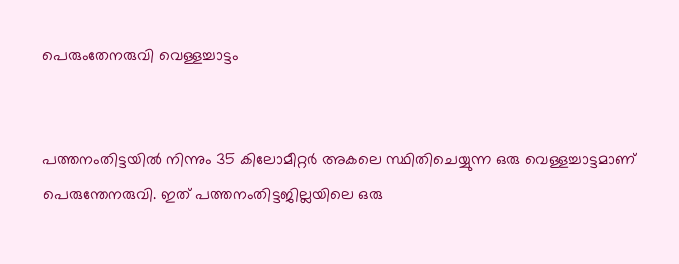പെരുംതേനരുവി വെള്ളച്ചാട്ടം


പത്തനംതിട്ടയിൽ നിന്നും 35 കിലോമീറ്റർ അകലെ സ്ഥിതിചെയ്യുന്ന ഒരു വെള്ളച്ചാട്ടമാണ് പെരുന്തേനരുവി. ഇത് പത്തനംതിട്ടജില്ലയിലെ ഒരു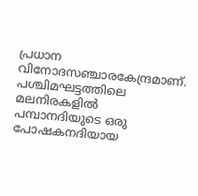പ്രധാന വിനോദസഞ്ചാരകേന്ദ്രമാണ്. പശ്ചിമഘട്ടത്തിലെ മലനിരകളിൽ പമ്പാനദിയുടെ ഒരു പോഷകനദിയായ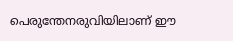പെരുന്തേനരുവിയിലാണ് ഈ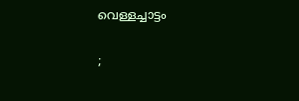വെള്ളച്ചാട്ടം

;